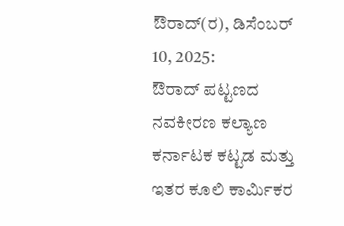ಔರಾದ್(ರ), ಡಿಸೆಂಬರ್ 10, 2025:
ಔರಾದ್ ಪಟ್ಟಣದ ನವಕೀರಣ ಕಲ್ಯಾಣ ಕರ್ನಾಟಕ ಕಟ್ಟಡ ಮತ್ತು ಇತರ ಕೂಲಿ ಕಾರ್ಮಿಕರ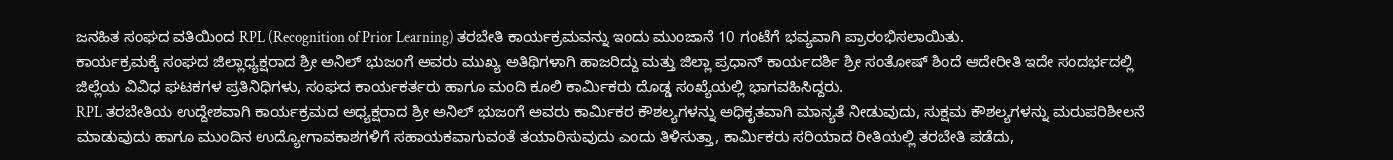ಜನಹಿತ ಸಂಘದ ವತಿಯಿಂದ RPL (Recognition of Prior Learning) ತರಬೇತಿ ಕಾರ್ಯಕ್ರಮವನ್ನು ಇಂದು ಮುಂಜಾನೆ 10 ಗಂಟೆಗೆ ಭವ್ಯವಾಗಿ ಪ್ರಾರಂಭಿಸಲಾಯಿತು.
ಕಾರ್ಯಕ್ರಮಕ್ಕೆ ಸಂಘದ ಜಿಲ್ಲಾಧ್ಯಕ್ಷರಾದ ಶ್ರೀ ಅನಿಲ್ ಭುಜಂಗೆ ಅವರು ಮುಖ್ಯ ಅತಿಥಿಗಳಾಗಿ ಹಾಜರಿದ್ದು ಮತ್ತು ಜಿಲ್ಲಾ ಪ್ರಧಾನ್ ಕಾರ್ಯದರ್ಶಿ ಶ್ರೀ ಸಂತೋಷ್ ಶಿಂದೆ ಆದೇರೀತಿ ಇದೇ ಸಂದರ್ಭದಲ್ಲಿ ಜಿಲ್ಲೆಯ ವಿವಿಧ ಘಟಕಗಳ ಪ್ರತಿನಿಧಿಗಳು, ಸಂಘದ ಕಾರ್ಯಕರ್ತರು ಹಾಗೂ ಮಂದಿ ಕೂಲಿ ಕಾರ್ಮಿಕರು ದೊಡ್ಡ ಸಂಖ್ಯೆಯಲ್ಲಿ ಭಾಗವಹಿಸಿದ್ದರು.
RPL ತರಬೇತಿಯ ಉದ್ದೇಶವಾಗಿ ಕಾರ್ಯಕ್ರಮದ ಅಧ್ಯಕ್ಷರಾದ ಶ್ರೀ ಅನಿಲ್ ಭುಜಂಗೆ ಅವರು ಕಾರ್ಮಿಕರ ಕೌಶಲ್ಯಗಳನ್ನು ಅಧಿಕೃತವಾಗಿ ಮಾನ್ಯತೆ ನೀಡುವುದು, ಸುಕ್ಷಮ ಕೌಶಲ್ಯಗಳನ್ನು ಮರುಪರಿಶೀಲನೆ ಮಾಡುವುದು ಹಾಗೂ ಮುಂದಿನ ಉದ್ಯೋಗಾವಕಾಶಗಳಿಗೆ ಸಹಾಯಕವಾಗುವಂತೆ ತಯಾರಿಸುವುದು ಎಂದು ತಿಳಿಸುತ್ತಾ, ಕಾರ್ಮಿಕರು ಸರಿಯಾದ ರೀತಿಯಲ್ಲಿ ತರಬೇತಿ ಪಡೆದು,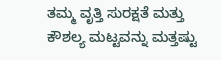ತಮ್ಮ ವೃತ್ತಿ ಸುರಕ್ಷತೆ ಮತ್ತು ಕೌಶಲ್ಯ ಮಟ್ಟವನ್ನು ಮತ್ತಷ್ಟು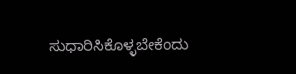ಸುಧಾರಿಸಿಕೊಳ್ಳಬೇಕೆಂದು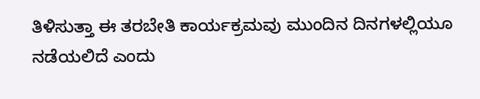ತಿಳಿಸುತ್ತಾ ಈ ತರಬೇತಿ ಕಾರ್ಯಕ್ರಮವು ಮುಂದಿನ ದಿನಗಳಲ್ಲಿಯೂ ನಡೆಯಲಿದೆ ಎಂದು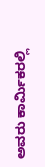ಅವರು ಕಾರ್ಮಿಕರಲ್ಲಿ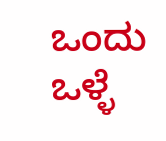ಒಂದು ಒಳ್ಳೆ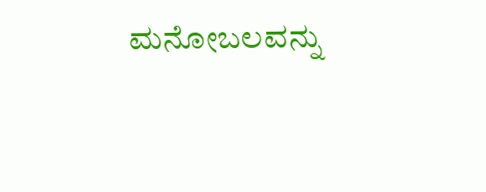ಮನೋಬಲವನ್ನು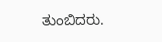ತುಂಬಿದರು.